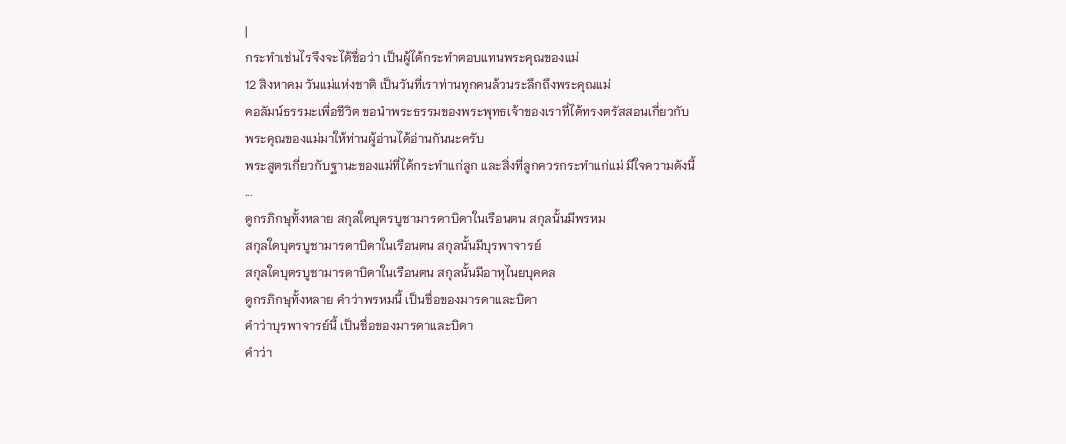|
กระทำเช่นไรจึงจะได้ชื่อว่า เป็นผู้ได้กระทำตอบแทนพระคุณของแม่
12 สิงหาคม วันแม่แห่งชาติ เป็นวันที่เราท่านทุกคนล้วนระลึกถึงพระคุณแม่
คอลัมน์ธรรมะเพื่อชีวิต ขอนำพระธรรมของพระพุทธเจ้าของเราที่ได้ทรงตรัสสอนเกี่ยวกับพระคุณของแม่มาให้ท่านผู้อ่านได้อ่านกันนะครับ
พระสูตรเกี่ยวกับฐานะของแม่ที่ได้กระทำแก่ลูก และสิ่งที่ลูกควรกระทำแก่แม่ มีใจความดังนี้
...
ดูกรภิกษุทั้งหลาย สกุลใดบุตรบูชามารดาบิดาในเรือนตน สกุลนั้นมีพรหม
สกุลใดบุตรบูชามารดาบิดาในเรือนตน สกุลนั้นมีบุรพาจารย์
สกุลใดบุตรบูชามารดาบิดาในเรือนตน สกุลนั้นมีอาหุไนยบุคคล
ดูกรภิกษุทั้งหลาย คำว่าพรหมนี้ เป็นชื่อของมารดาและบิดา
คำว่าบุรพาจารย์นี้ เป็นชื่อของมารดาและบิดา
คำว่า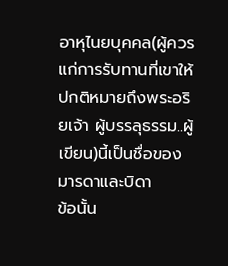อาหุไนยบุคคล(ผู้ควรแก่การรับทานที่เขาให้ ปกติหมายถึงพระอริยเจ้า ผู้บรรลุธรรม..ผู้เขียน)นี้เป็นชื่อของมารดาและบิดา
ข้อนั้น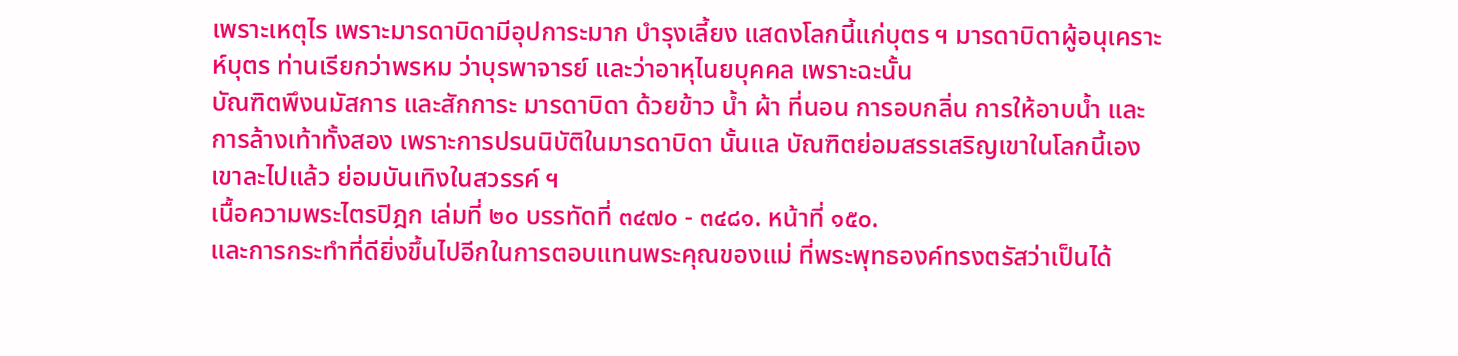เพราะเหตุไร เพราะมารดาบิดามีอุปการะมาก บำรุงเลี้ยง แสดงโลกนี้แก่บุตร ฯ มารดาบิดาผู้อนุเคราะห์บุตร ท่านเรียกว่าพรหม ว่าบุรพาจารย์ และว่าอาหุไนยบุคคล เพราะฉะนั้น
บัณฑิตพึงนมัสการ และสักการะ มารดาบิดา ด้วยข้าว น้ำ ผ้า ที่นอน การอบกลิ่น การให้อาบน้ำ และการล้างเท้าทั้งสอง เพราะการปรนนิบัติในมารดาบิดา นั้นแล บัณฑิตย่อมสรรเสริญเขาในโลกนี้เอง เขาละไปแล้ว ย่อมบันเทิงในสวรรค์ ฯ
เนื้อความพระไตรปิฎก เล่มที่ ๒๐ บรรทัดที่ ๓๔๗๐ - ๓๔๘๑. หน้าที่ ๑๕๐.
และการกระทำที่ดียิ่งขึ้นไปอีกในการตอบแทนพระคุณของแม่ ที่พระพุทธองค์ทรงตรัสว่าเป็นได้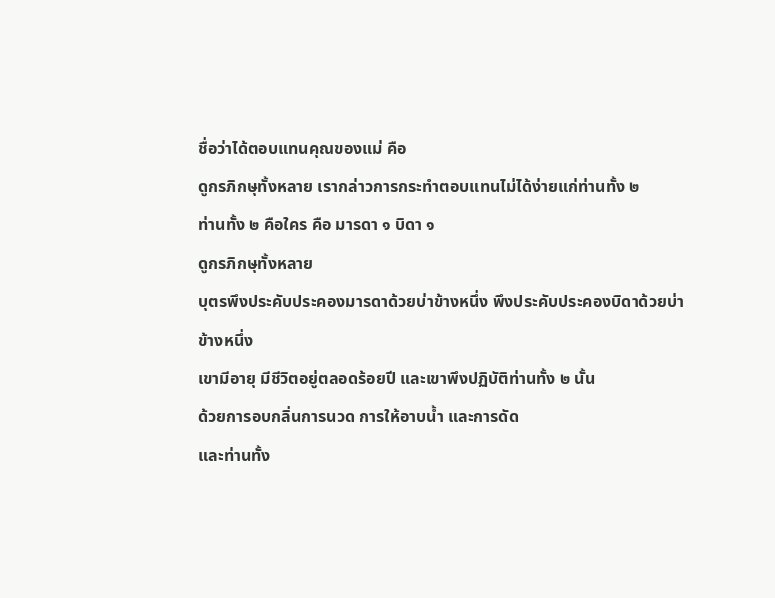ชื่อว่าได้ตอบแทนคุณของแม่ คือ
ดูกรภิกษุทั้งหลาย เรากล่าวการกระทำตอบแทนไม่ได้ง่ายแก่ท่านทั้ง ๒
ท่านทั้ง ๒ คือใคร คือ มารดา ๑ บิดา ๑
ดูกรภิกษุทั้งหลาย
บุตรพึงประคับประคองมารดาด้วยบ่าข้างหนึ่ง พึงประคับประคองบิดาด้วยบ่าข้างหนึ่ง
เขามีอายุ มีชีวิตอยู่ตลอดร้อยปี และเขาพึงปฏิบัติท่านทั้ง ๒ นั้น
ด้วยการอบกลิ่นการนวด การให้อาบน้ำ และการดัด
และท่านทั้ง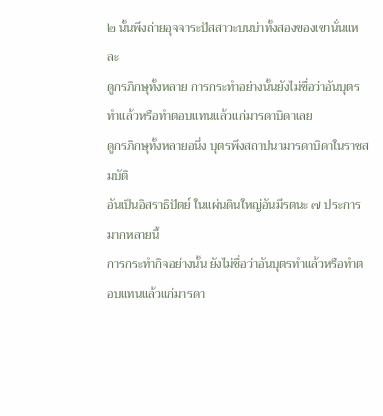๒ นั้นพึงถ่ายอุจจาระปัสสาวะบนบ่าทั้งสองของเขานั่นแหละ
ดูกรภิกษุทั้งหลาย การกระทำอย่างนั้นยังไม่ชื่อว่าอันบุตรทำแล้วหรือทำตอบแทนแล้วแก่มารดาบิดาเลย
ดูกรภิกษุทั้งหลายอนึ่ง บุตรพึงสถาปนามารดาบิดาในราชสมบัติ
อันเป็นอิสราธิปัตย์ ในแผ่นดินใหญ่อันมีรตนะ ๗ ประการมากหลายนี้
การกระทำกิจอย่างนั้น ยังไม่ชื่อว่าอันบุตรทำแล้วหรือทำตอบแทนแล้วแก่มารดา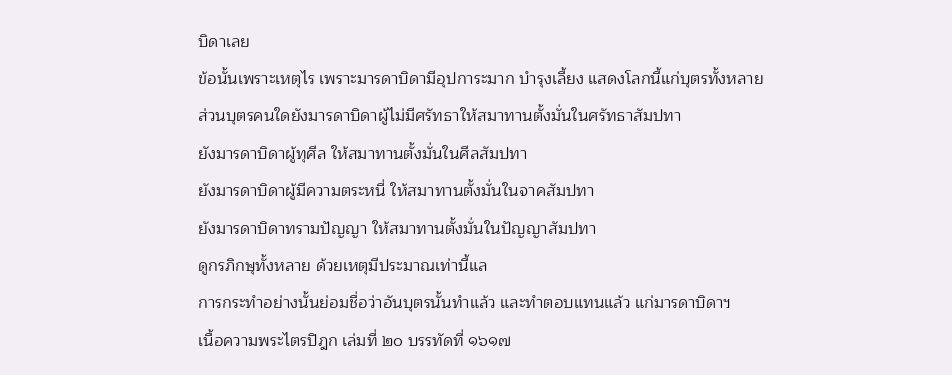บิดาเลย
ข้อนั้นเพราะเหตุไร เพราะมารดาบิดามีอุปการะมาก บำรุงเลี้ยง แสดงโลกนี้แก่บุตรทั้งหลาย
ส่วนบุตรคนใดยังมารดาบิดาผู้ไม่มีศรัทธาให้สมาทานตั้งมั่นในศรัทธาสัมปทา
ยังมารดาบิดาผู้ทุศีล ให้สมาทานตั้งมั่นในศีลสัมปทา
ยังมารดาบิดาผู้มีความตระหนี่ ให้สมาทานตั้งมั่นในจาคสัมปทา
ยังมารดาบิดาทรามปัญญา ให้สมาทานตั้งมั่นในปัญญาสัมปทา
ดูกรภิกษุทั้งหลาย ด้วยเหตุมีประมาณเท่านี้แล
การกระทำอย่างนั้นย่อมชื่อว่าอันบุตรนั้นทำแล้ว และทำตอบแทนแล้ว แก่มารดาบิดาฯ
เนื้อความพระไตรปิฎก เล่มที่ ๒๐ บรรทัดที่ ๑๖๑๗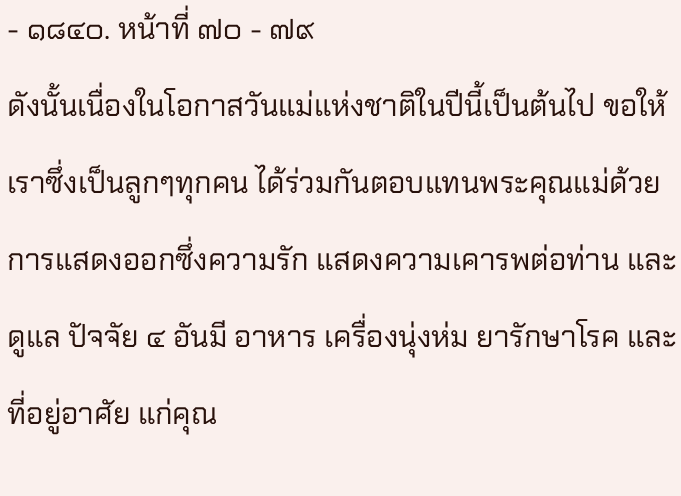- ๑๘๔๐. หน้าที่ ๗๐ - ๗๙
ดังนั้นเนื่องในโอกาสวันแม่แห่งชาติในปีนี้เป็นต้นไป ขอให้เราซึ่งเป็นลูกๆทุกคน ได้ร่วมกันตอบแทนพระคุณแม่ด้วยการแสดงออกซึ่งความรัก แสดงความเคารพต่อท่าน และดูแล ปัจจัย ๔ อันมี อาหาร เครื่องนุ่งห่ม ยารักษาโรค และที่อยู่อาศัย แก่คุณ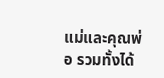แม่และคุณพ่อ รวมทั้งได้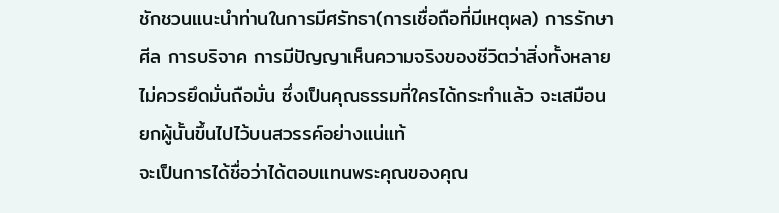ชักชวนแนะนำท่านในการมีศรัทธา(การเชื่อถือที่มีเหตุผล) การรักษาศีล การบริจาค การมีปัญญาเห็นความจริงของชีวิตว่าสิ่งทั้งหลายไม่ควรยึดมั่นถือมั่น ซึ่งเป็นคุณธรรมที่ใครได้กระทำแล้ว จะเสมือนยกผู้นั้นขึ้นไปไว้บนสวรรค์อย่างแน่แท้
จะเป็นการได้ชื่อว่าได้ตอบแทนพระคุณของคุณ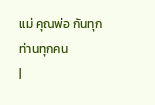แม่ คุณพ่อ กันทุกท่านทุกคน
|